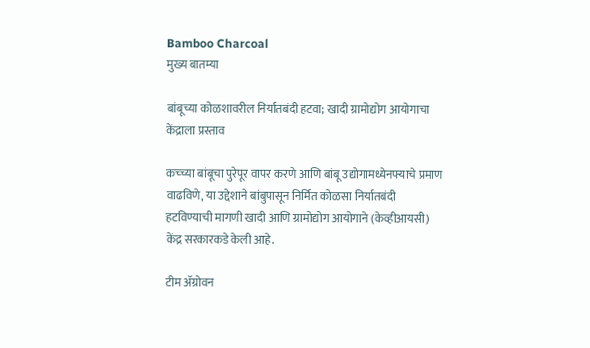Bamboo Charcoal
मुख्य बातम्या

बांबूच्या कोळशावरील निर्यातबंदी हटवा; खादी ग्रामोद्योग आयोगाचा केंद्राला प्रस्ताव

कच्च्या बांबूचा पुरेपूर वापर करणे आणि बांबू उद्योगामध्येनफ्याचे प्रमाण वाढविणे, या उद्देशाने बांबुपासून निर्मित कोळसा निर्यातबंदी हटविण्याची मागणी खादी आणि ग्रामोद्योग आयोगाने (केव्हीआयसी) केंद्र सरकारकडे केली आहे.

टीम ॲग्रोवन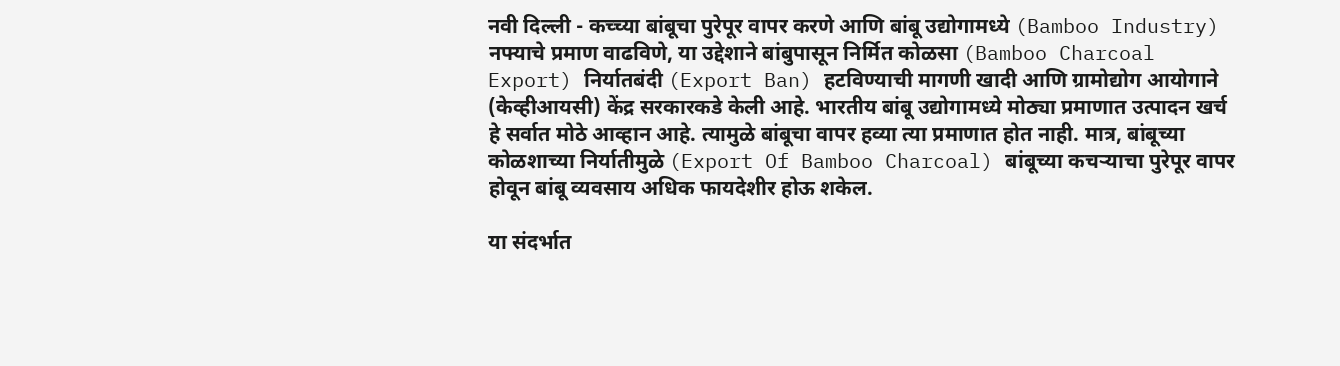नवी दिल्ली - कच्च्या बांबूचा पुरेपूर वापर करणे आणि बांबू उद्योगामध्ये (Bamboo Industry) नफ्याचे प्रमाण वाढविणे, या उद्देशाने बांबुपासून निर्मित कोळसा (Bamboo Charcoal Export) निर्यातबंदी (Export Ban) हटविण्याची मागणी खादी आणि ग्रामोद्योग आयोगाने (केव्हीआयसी) केंद्र सरकारकडे केली आहे. भारतीय बांबू उद्योगामध्ये मोठ्या प्रमाणात उत्पादन खर्च हे सर्वात मोठे आव्हान आहे. त्यामुळे बांबूचा वापर हव्या त्या प्रमाणात होत नाही. मात्र, बांबूच्या कोळशाच्या निर्यातीमुळे (Export Of Bamboo Charcoal) बांबूच्या कचऱ्याचा पुरेपूर वापर होवून बांबू व्यवसाय अधिक फायदेशीर होऊ शकेल.

या संदर्भात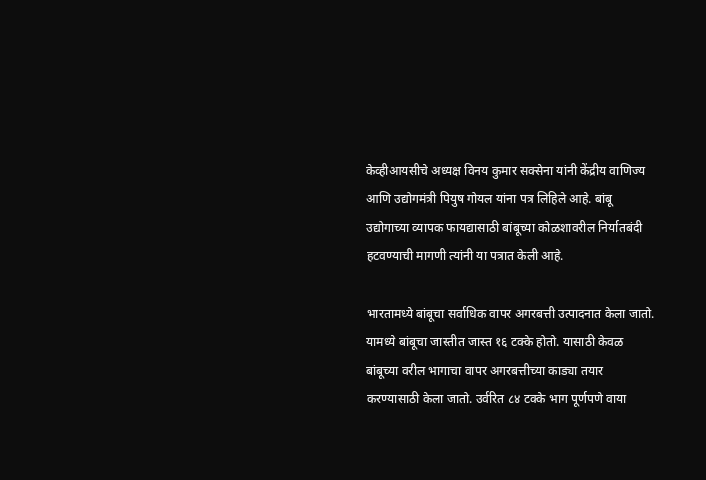केव्हीआयसीचे अध्यक्ष विनय कुमार सक्सेना यांनी केंद्रीय वाणिज्य आणि उद्योगमंत्री पियुष गोयल यांना पत्र लिहिले आहे. बांबू उद्योगाच्या व्यापक फायद्यासाठी बांबूच्या कोळशावरील निर्यातबंदी हटवण्याची मागणी त्यांनी या पत्रात केली आहे.

भारतामध्ये बांबूचा सर्वाधिक वापर अगरबत्ती उत्पादनात केला जातो. यामध्ये बांबूचा जास्तीत जास्त १६ टक्के होतो. यासाठी केवळ बांबूच्या वरील भागाचा वापर अगरबत्तीच्या काड्या तयार करण्यासाठी केला जातो. उर्वरित ८४ टक्के भाग पूर्णपणे वाया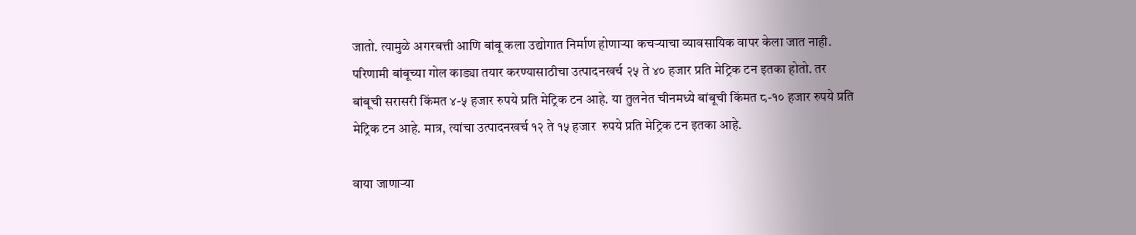जातो. त्यामुळे अगरबत्ती आणि बांबू कला उद्योगात निर्माण होणाऱ्या कचऱ्याचा व्यावसायिक वापर केला जात नाही. परिणामी बांबूच्या गोल काड्या तयार करण्यासाठीचा उत्पादनखर्च २५ ते ४० हजार प्रति मेट्रिक टन इतका होतो. तर बांबूची सरासरी किंमत ४-५ हजार रुपये प्रति मेट्रिक टन आहे. या तुलनेत चीनमध्ये बांबूची किंमत ८-१० हजार रुपये प्रति मेट्रिक टन आहे. मात्र, त्यांचा उत्पादनखर्च १२ ते १५ हजार  रुपये प्रति मेट्रिक टन इतका आहे.

वाया जाणाऱ्या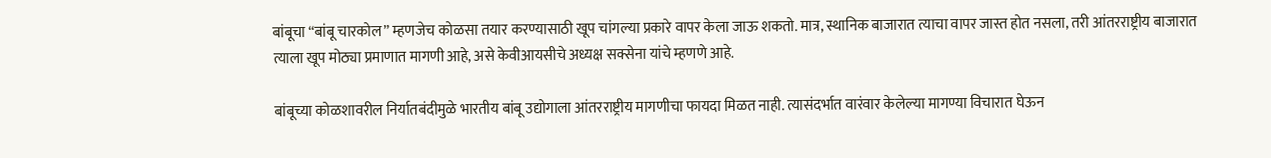बांबूचा “बांबू चारकोल” म्हणजेच कोळसा तयार करण्यासाठी खूप चांगल्या प्रकारे वापर केला जाऊ शकतो. मात्र, स्थानिक बाजारात त्याचा वापर जास्त होत नसला, तरी आंतरराष्ट्रीय बाजारात त्याला खूप मोठ्या प्रमाणात मागणी आहे, असे केवीआयसीचे अध्यक्ष सक्सेना यांचे म्हणणे आहे.

बांबूच्या कोळशावरील निर्यातबंदीमुळे भारतीय बांबू उद्योगाला आंतरराष्ट्रीय मागणीचा फायदा मिळत नाही. त्यासंदर्भात वारंवार केलेल्या मागण्या विचारात घेऊन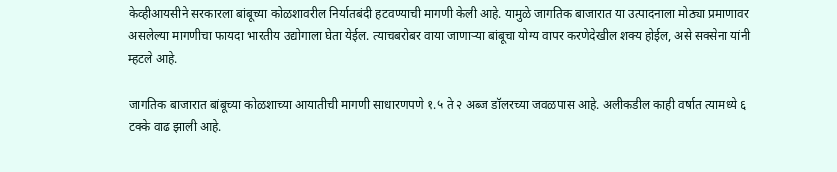केव्हीआयसीने सरकारला बांबूच्या कोळशावरील निर्यातबंदी हटवण्याची मागणी केली आहे. यामुळे जागतिक बाजारात या उत्पादनाला मोठ्या प्रमाणावर असलेल्या मागणीचा फायदा भारतीय उद्योगाला घेता येईल. त्याचबरोबर वाया जाणाऱ्या बांबूचा योग्य वापर करणेदेखील शक्य होईल, असे सक्सेना यांनी म्हटले आहे.

जागतिक बाजारात बांबूच्या कोळशाच्या आयातीची मागणी साधारणपणे १.५ ते २ अब्ज डॉलरच्या जवळपास आहे. अलीकडील काही वर्षात त्यामध्ये ६ टक्के वाढ झाली आहे.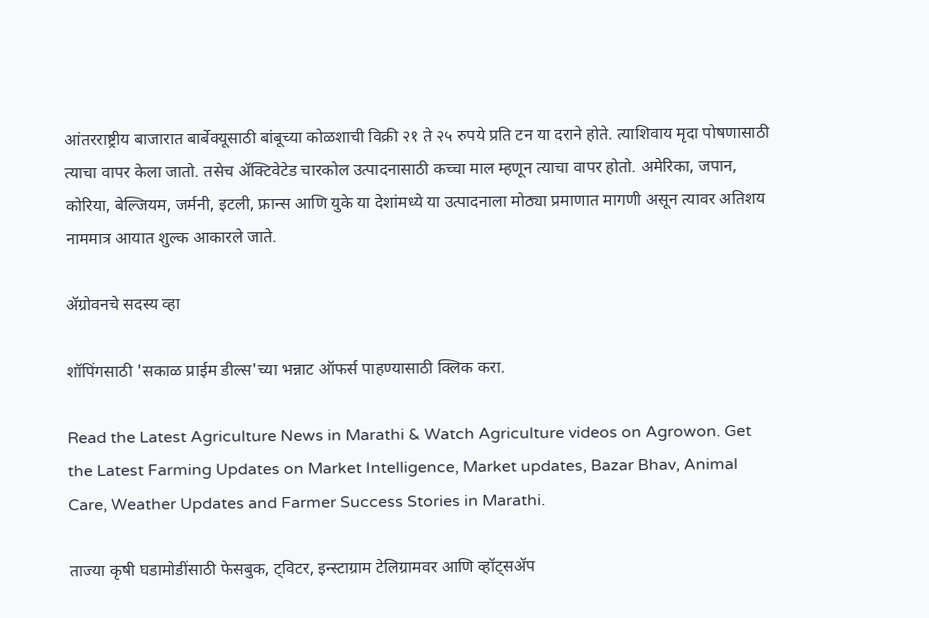आंतरराष्ट्रीय बाजारात बार्बेक्यूसाठी बांबूच्या कोळशाची विक्री २१ ते २५ रुपये प्रति टन या दराने होते. त्याशिवाय मृदा पोषणासाठी त्याचा वापर केला जातो. तसेच ॲक्टिवेटेड चारकोल उत्पादनासाठी कच्चा माल म्हणून त्याचा वापर होतो. अमेरिका, जपान, कोरिया, बेल्जियम, जर्मनी, इटली, फ्रान्स आणि युके या देशांमध्ये या उत्पादनाला मोठ्या प्रमाणात मागणी असून त्यावर अतिशय नाममात्र आयात शुल्क आकारले जाते.

ॲग्रोवनचे सदस्य व्हा

शॉपिंगसाठी 'सकाळ प्राईम डील्स'च्या भन्नाट ऑफर्स पाहण्यासाठी क्लिक करा.

Read the Latest Agriculture News in Marathi & Watch Agriculture videos on Agrowon. Get the Latest Farming Updates on Market Intelligence, Market updates, Bazar Bhav, Animal Care, Weather Updates and Farmer Success Stories in Marathi.

ताज्या कृषी घडामोडींसाठी फेसबुक, ट्विटर, इन्स्टाग्राम टेलिग्रामवर आणि व्हॉट्सॲप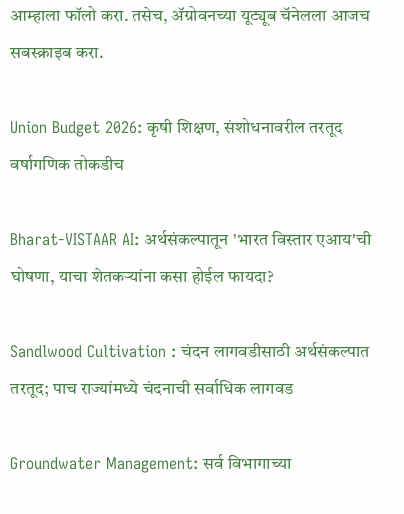आम्हाला फॉलो करा. तसेच, ॲग्रोवनच्या यूट्यूब चॅनेलला आजच सबस्क्राइब करा.

Union Budget 2026: कृषी शिक्षण, संशोधनावरील तरतूद वर्षागणिक तोकडीच

Bharat-VISTAAR AI: अर्थसंकल्पातून 'भारत विस्तार एआय'ची घोषणा, याचा शेतकऱ्यांना कसा होईल फायदा?

Sandlwood Cultivation : चंदन लागवडीसाठी अर्थसंकल्पात तरतूद; पाच राज्यांमध्ये चंदनाची सर्वाधिक लागवड

Groundwater Management: सर्व विभागाच्या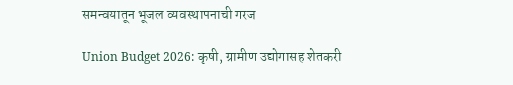समन्वयातून भूजल व्यवस्थापनाची गरज

Union Budget 2026: कृषी, ग्रामीण उद्योगासह शेतकरी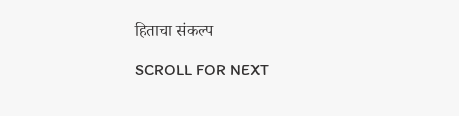हिताचा संकल्प

SCROLL FOR NEXT